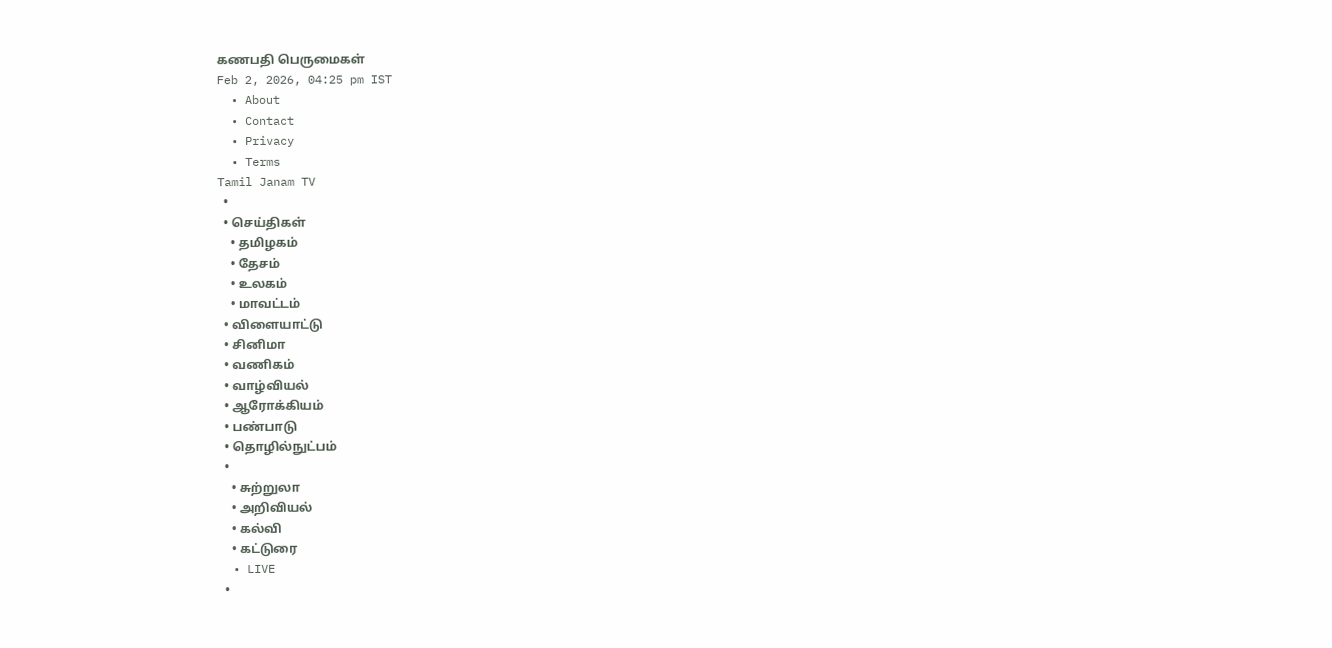கணபதி பெருமைகள்
Feb 2, 2026, 04:25 pm IST
  • About
  • Contact
  • Privacy
  • Terms
Tamil Janam TV
  •
  • செய்திகள்
    • தமிழகம்
    • தேசம்
    • உலகம்
    • மாவட்டம்
  • விளையாட்டு
  • சினிமா
  • வணிகம்
  • வாழ்வியல்
  • ஆரோக்கியம்
  • பண்பாடு
  • தொழில்நுட்பம்
  •
    • சுற்றுலா
    • அறிவியல்
    • கல்வி
    • கட்டுரை
  • LIVE
  •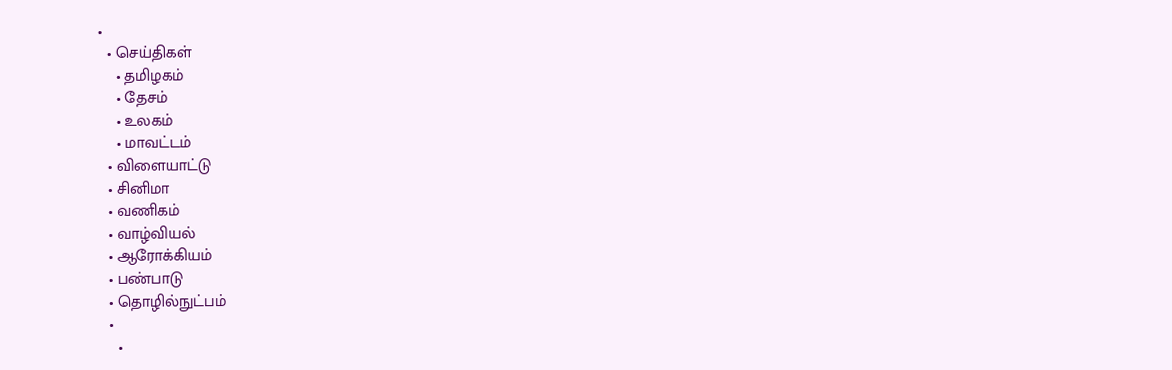•
  • செய்திகள்
    • தமிழகம்
    • தேசம்
    • உலகம்
    • மாவட்டம்
  • விளையாட்டு
  • சினிமா
  • வணிகம்
  • வாழ்வியல்
  • ஆரோக்கியம்
  • பண்பாடு
  • தொழில்நுட்பம்
  •
    •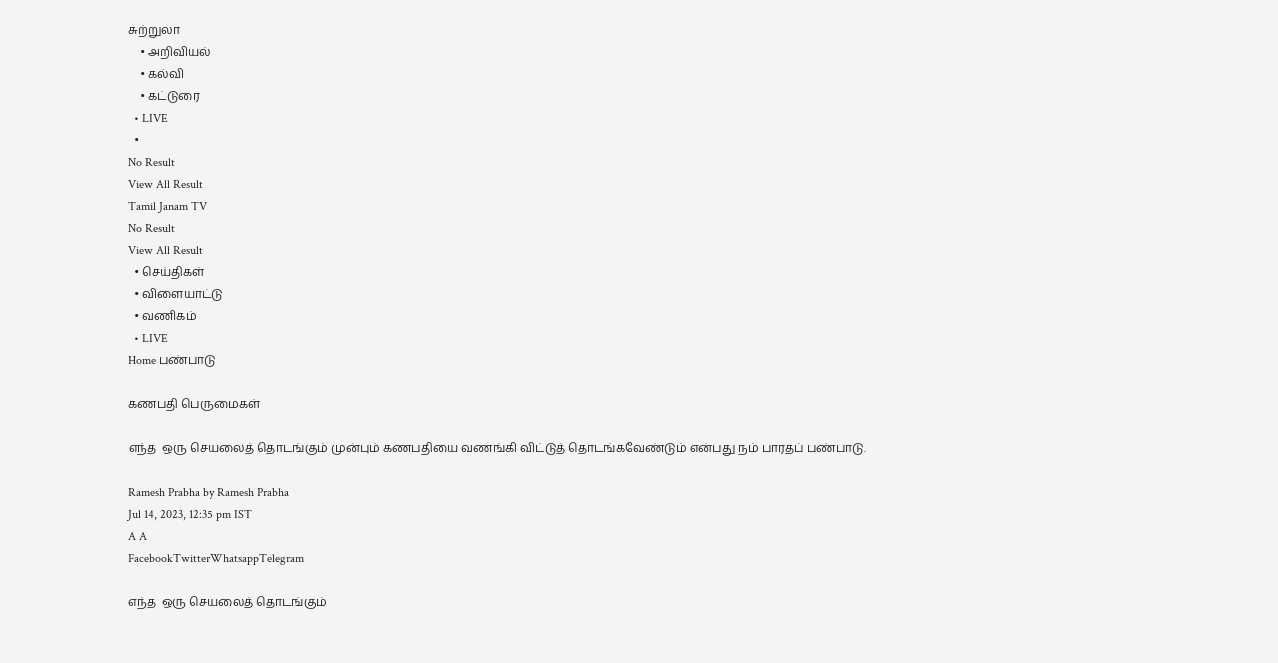சுற்றுலா
    • அறிவியல்
    • கல்வி
    • கட்டுரை
  • LIVE
  •
No Result
View All Result
Tamil Janam TV
No Result
View All Result
  • செய்திகள்
  • விளையாட்டு
  • வணிகம்
  • LIVE
Home பண்பாடு

கணபதி பெருமைகள்

எந்த  ஒரு செயலைத் தொடங்கும் முன்பும் கணபதியை வணங்கி விட்டுத் தொடங்கவேண்டும் என்பது நம் பாரதப் பண்பாடு.

Ramesh Prabha by Ramesh Prabha
Jul 14, 2023, 12:35 pm IST
A A
FacebookTwitterWhatsappTelegram

எந்த  ஒரு செயலைத் தொடங்கும்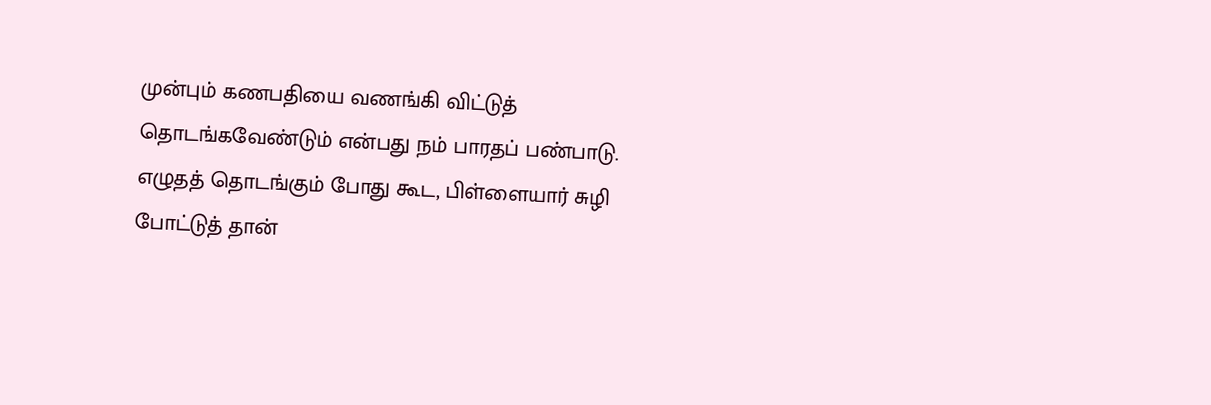முன்பும் கணபதியை வணங்கி விட்டுத் தொடங்கவேண்டும் என்பது நம் பாரதப் பண்பாடு. எழுதத் தொடங்கும் போது கூட, பிள்ளையார் சுழி போட்டுத் தான்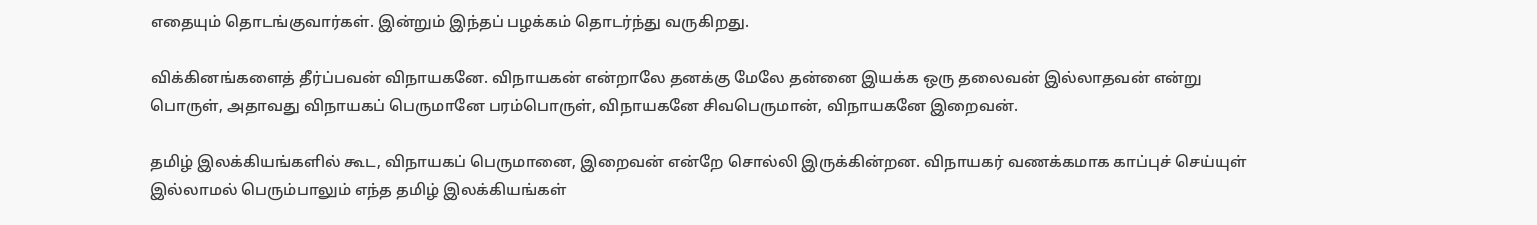எதையும் தொடங்குவார்கள். இன்றும் இந்தப் பழக்கம் தொடர்ந்து வருகிறது.

விக்கினங்களைத் தீர்ப்பவன் விநாயகனே. விநாயகன் என்றாலே தனக்கு மேலே தன்னை இயக்க ஒரு தலைவன் இல்லாதவன் என்று பொருள், அதாவது விநாயகப் பெருமானே பரம்பொருள், விநாயகனே சிவபெருமான், விநாயகனே இறைவன்.

தமிழ் இலக்கியங்களில் கூட, விநாயகப் பெருமானை, இறைவன் என்றே சொல்லி இருக்கின்றன. விநாயகர் வணக்கமாக காப்புச் செய்யுள் இல்லாமல் பெரும்பாலும் எந்த தமிழ் இலக்கியங்கள்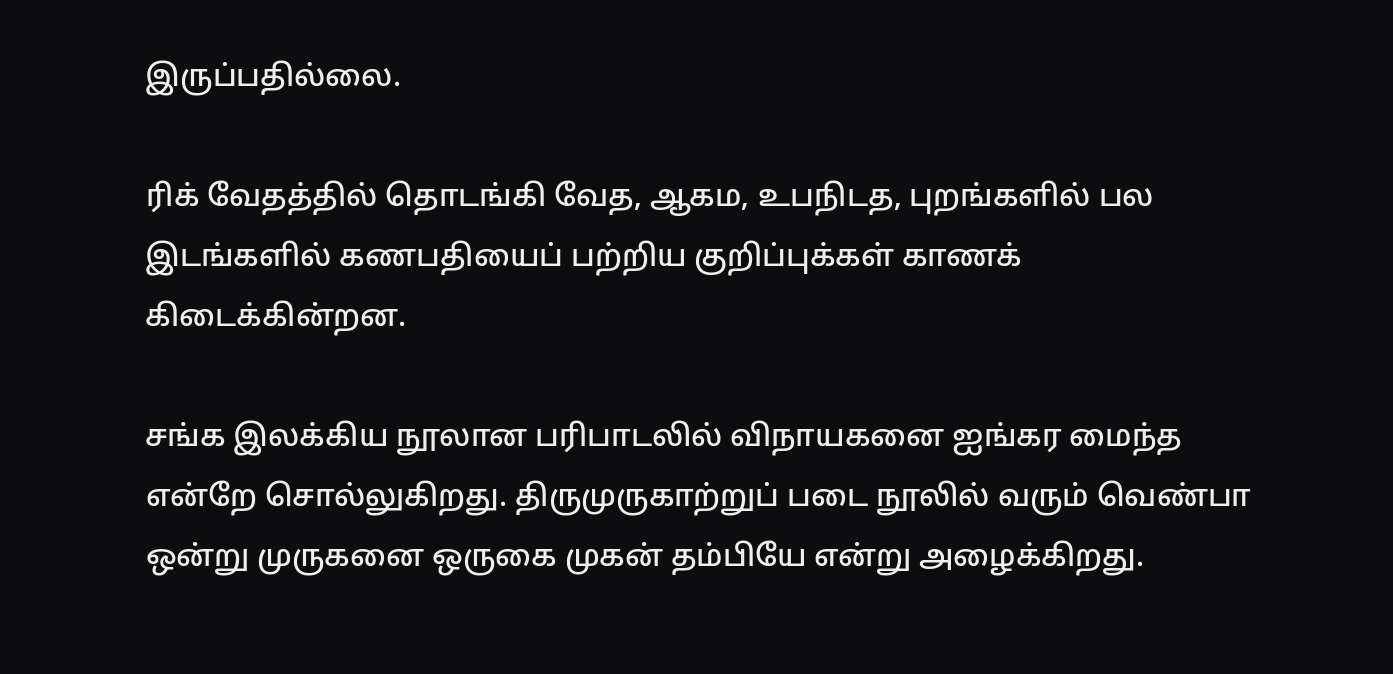இருப்பதில்லை.

ரிக் வேதத்தில் தொடங்கி வேத, ஆகம, உபநிடத, புறங்களில் பல இடங்களில் கணபதியைப் பற்றிய குறிப்புக்கள் காணக் கிடைக்கின்றன.

சங்க இலக்கிய நூலான பரிபாடலில் விநாயகனை ஐங்கர மைந்த என்றே சொல்லுகிறது. திருமுருகாற்றுப் படை நூலில் வரும் வெண்பா ஒன்று முருகனை ஒருகை முகன் தம்பியே என்று அழைக்கிறது.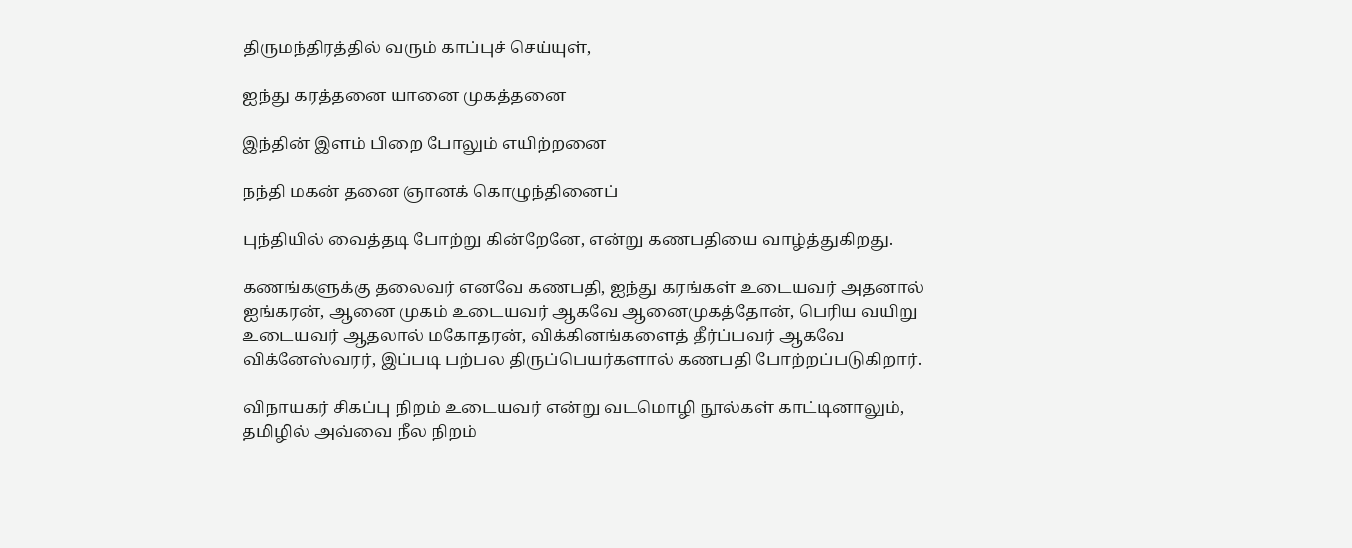திருமந்திரத்தில் வரும் காப்புச் செய்யுள்,

ஐந்து கரத்தனை யானை முகத்தனை

இந்தின் இளம் பிறை போலும் எயிற்றனை

நந்தி மகன் தனை ஞானக் கொழுந்தினைப்

புந்தியில் வைத்தடி போற்று கின்றேனே, என்று கணபதியை வாழ்த்துகிறது.

கணங்களுக்கு தலைவர் எனவே கணபதி, ஐந்து கரங்கள் உடையவர் அதனால் ஐங்கரன், ஆனை முகம் உடையவர் ஆகவே ஆனைமுகத்தோன், பெரிய வயிறு உடையவர் ஆதலால் மகோதரன், விக்கினங்களைத் தீர்ப்பவர் ஆகவே விக்னேஸ்வரர், இப்படி பற்பல திருப்பெயர்களால் கணபதி போற்றப்படுகிறார்.

விநாயகர் சிகப்பு நிறம் உடையவர் என்று வடமொழி நூல்கள் காட்டினாலும், தமிழில் அவ்வை நீல நிறம்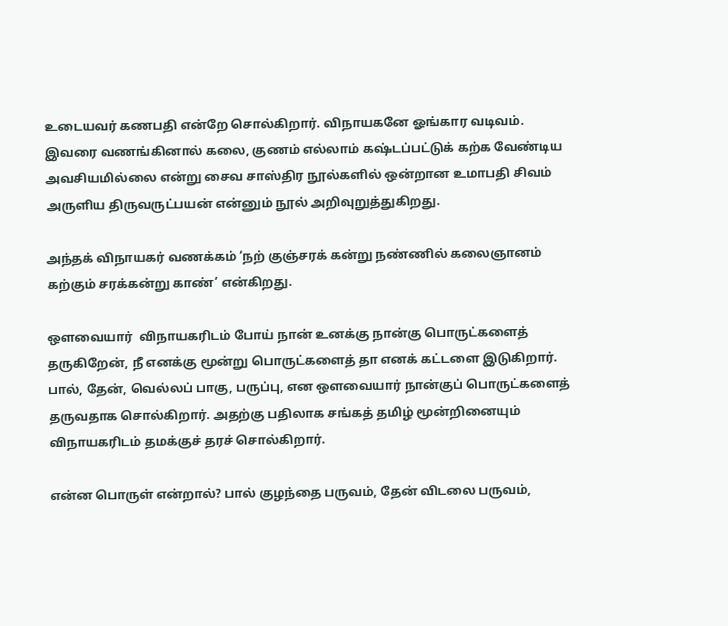உடையவர் கணபதி என்றே சொல்கிறார். விநாயகனே ஓங்கார வடிவம். இவரை வணங்கினால் கலை, குணம் எல்லாம் கஷ்டப்பட்டுக் கற்க வேண்டிய அவசியமில்லை என்று சைவ சாஸ்திர நூல்களில் ஒன்றான உமாபதி சிவம் அருளிய திருவருட்பயன் என்னும் நூல் அறிவுறுத்துகிறது.

அந்தக் விநாயகர் வணக்கம் ‘நற் குஞ்சரக் கன்று நண்ணில் கலைஞானம் கற்கும் சரக்கன்று காண்’ என்கிறது.

ஔவையார்  விநாயகரிடம் போய் நான் உனக்கு நான்கு பொருட்களைத் தருகிறேன், நீ எனக்கு மூன்று பொருட்களைத் தா எனக் கட்டளை இடுகிறார். பால், தேன், வெல்லப் பாகு, பருப்பு, என ஔவையார் நான்குப் பொருட்களைத் தருவதாக சொல்கிறார். அதற்கு பதிலாக சங்கத் தமிழ் மூன்றினையும் விநாயகரிடம் தமக்குச் தரச் சொல்கிறார்.

என்ன பொருள் என்றால்? பால் குழந்தை பருவம், தேன் விடலை பருவம்,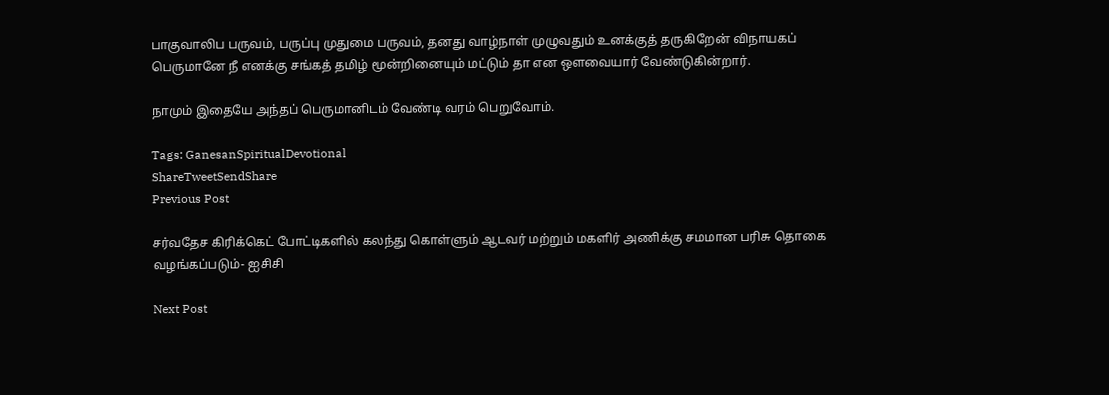பாகுவாலிப பருவம், பருப்பு முதுமை பருவம், தனது வாழ்நாள் முழுவதும் உனக்குத் தருகிறேன் விநாயகப் பெருமானே நீ எனக்கு சங்கத் தமிழ் மூன்றினையும் மட்டும் தா என ஔவையார் வேண்டுகின்றார்.

நாமும் இதையே அந்தப் பெருமானிடம் வேண்டி வரம் பெறுவோம்.

Tags: GanesanSpiritualDevotional
ShareTweetSendShare
Previous Post

சர்வதேச கிரிக்கெட் போட்டிகளில் கலந்து கொள்ளும் ஆடவர் மற்றும் மகளிர் அணிக்கு சமமான பரிசு தொகை வழங்கப்படும்- ஐசிசி

Next Post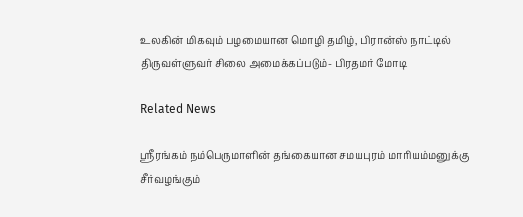உலகின் மிகவும் பழமையான மொழி தமிழ், பிரான்ஸ் நாட்டில் திருவள்ளுவர் சிலை அமைக்கப்படும்- பிரதமர் மோடி

Related News

ஸ்ரீரங்கம் நம்பெருமாளின் தங்கையான சமயபுரம் மாரியம்மனுக்கு சீர்வழங்கும்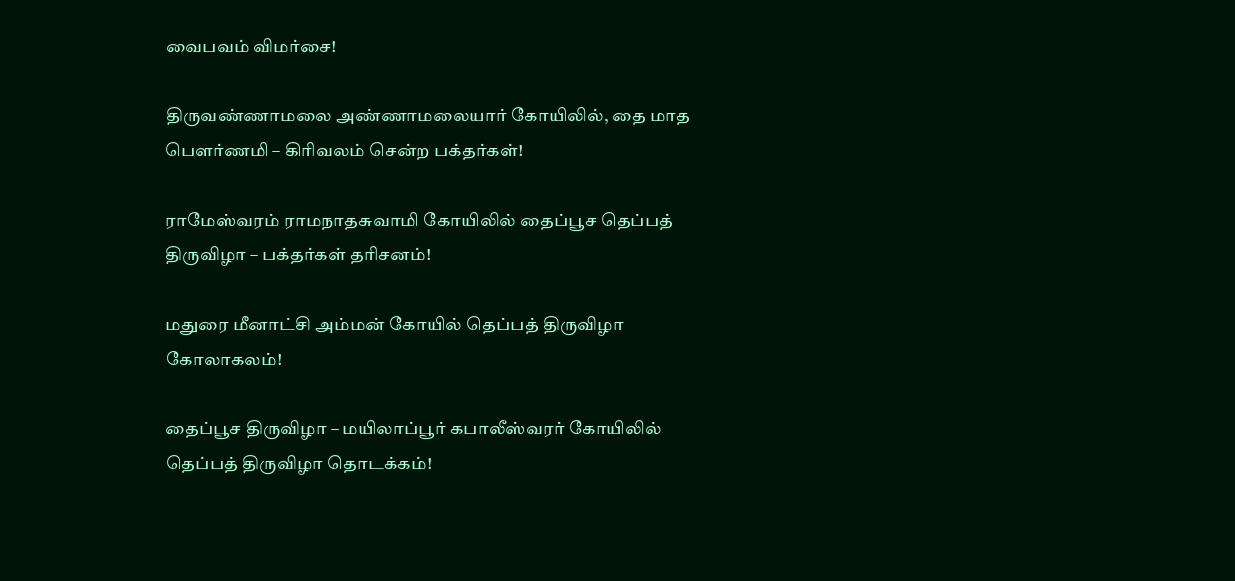வைபவம் விமர்சை!

திருவண்ணாமலை அண்ணாமலையார் கோயிலில், தை மாத பௌர்ணமி – கிரிவலம் சென்ற பக்தர்கள்!

ராமேஸ்வரம் ராமநாதசுவாமி கோயிலில் தைப்பூச தெப்பத் திருவிழா – பக்தர்கள் தரிசனம்!

மதுரை மீனாட்சி அம்மன் கோயில் தெப்பத் திருவிழா கோலாகலம்!

தைப்பூச திருவிழா – மயிலாப்பூர் கபாலீஸ்வரர் கோயிலில் தெப்பத் திருவிழா தொடக்கம்!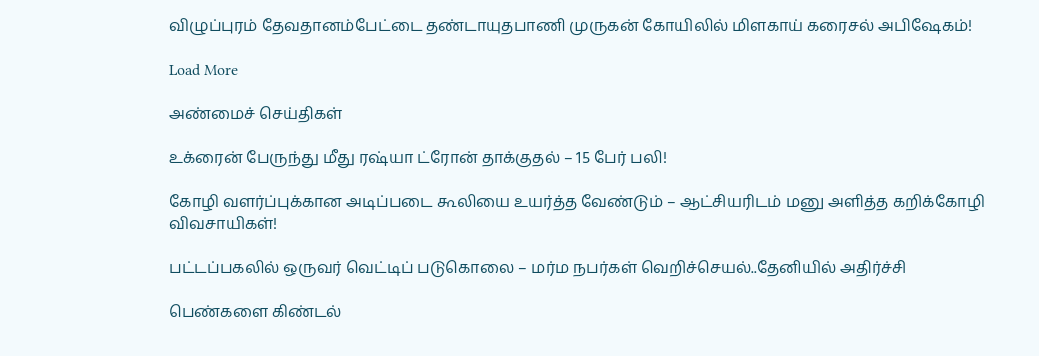விழுப்புரம் தேவதானம்பேட்டை தண்டாயுதபாணி முருகன் கோயிலில் மிளகாய் கரைசல் அபிஷேகம்!

Load More

அண்மைச் செய்திகள்

உக்ரைன் பேருந்து மீது ரஷ்யா ட்ரோன் தாக்குதல் – 15 பேர் பலி!

கோழி வளர்ப்புக்கான அடிப்படை கூலியை உயர்த்த வேண்டும் – ஆட்சியரிடம் மனு அளித்த கறிக்கோழி விவசாயிகள்!

பட்டப்பகலில் ஒருவர் வெட்டிப் படுகொலை – மர்ம நபர்கள் வெறிச்செயல்..தேனியில் அதிர்ச்சி

பெண்களை கிண்டல்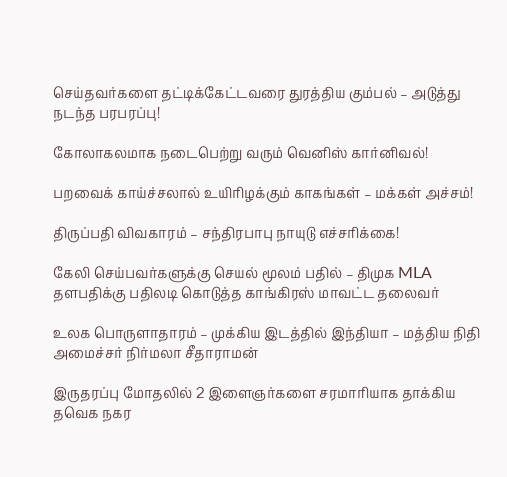செய்தவர்களை தட்டிக்கேட்டவரை துரத்திய கும்பல் – அடுத்து நடந்த பரபரப்பு!

கோலாகலமாக நடைபெற்று வரும் வெனிஸ் கார்னிவல்!

பறவைக் காய்ச்சலால் உயிரிழக்கும் காகங்கள் – மக்கள் அச்சம்!

திருப்பதி விவகாரம் – சந்திரபாபு நாயுடு எச்சரிக்கை!

கேலி செய்பவர்களுக்கு செயல் மூலம் பதில் – திமுக MLA தளபதிக்கு பதிலடி கொடுத்த காங்கிரஸ் மாவட்ட தலைவர்

உலக பொருளாதாரம் – முக்கிய இடத்தில் இந்தியா – மத்திய நிதி அமைச்சர் நிர்மலா சீதாராமன்

இருதரப்பு மோதலில் 2 இளைஞர்களை சரமாரியாக தாக்கிய தவெக நகர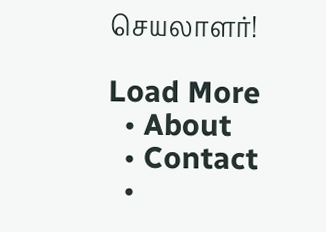செயலாளர்!

Load More
  • About
  • Contact
  •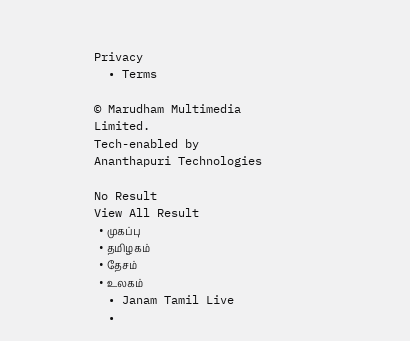Privacy
  • Terms

© Marudham Multimedia Limited.
Tech-enabled by Ananthapuri Technologies

No Result
View All Result
  • முகப்பு
  • தமிழகம்
  • தேசம்
  • உலகம்
  • Janam Tamil Live
  •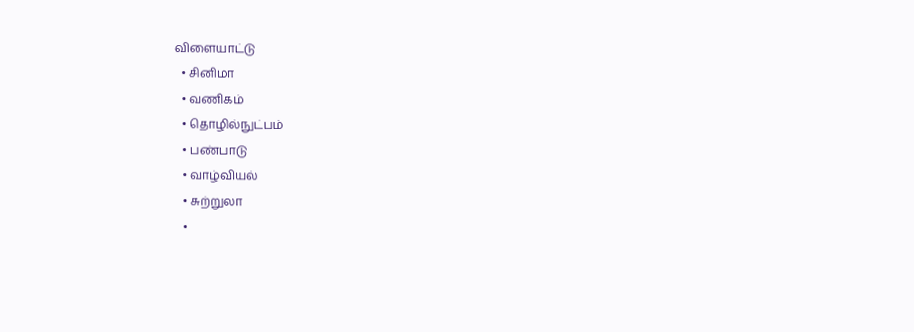விளையாட்டு
  • சினிமா
  • வணிகம்
  • தொழில்நுட்பம்
  • பண்பாடு
  • வாழ்வியல்
  • சுற்றுலா
  •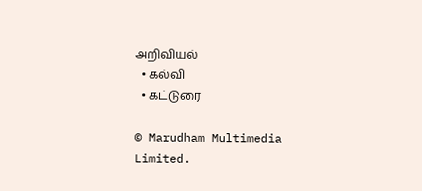அறிவியல்
  • கல்வி
  • கட்டுரை

© Marudham Multimedia Limited.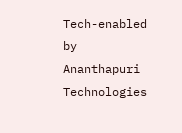Tech-enabled by Ananthapuri Technologies